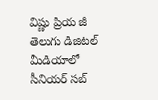విష్ణు ప్రియ జీ తెలుగు డిజిటల్ మీడియాలో సీనియర్ సబ్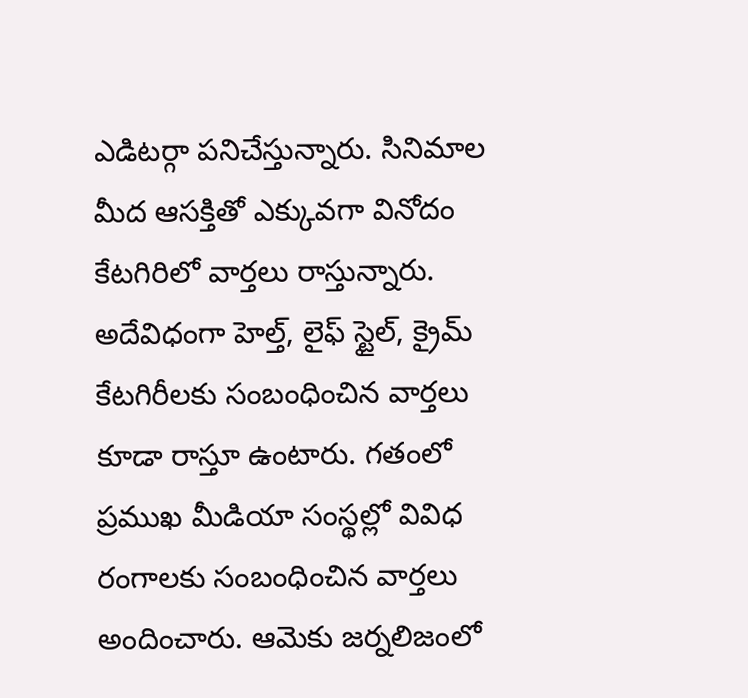ఎడిటర్గా పనిచేస్తున్నారు. సినిమాల మీద ఆసక్తితో ఎక్కువగా వినోదం కేటగిరిలో వార్తలు రాస్తున్నారు. అదేవిధంగా హెల్త్, లైఫ్ స్టైల్, క్రైమ్ కేటగిరీలకు సంబంధించిన వార్తలు కూడా రాస్తూ ఉంటారు. గతంలో ప్రముఖ మీడియా సంస్థల్లో వివిధ రంగాలకు సంబంధించిన వార్తలు అందించారు. ఆమెకు జర్నలిజంలో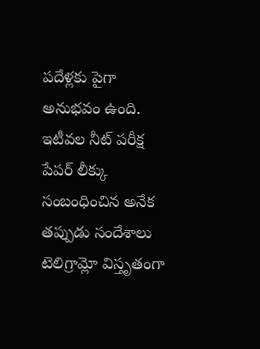పదేళ్లకు పైగా అనుభవం ఉంది. ఇటీవల నీట్ పరీక్ష పేపర్ లీక్కు సంబంధించిన అనేక తప్పుడు సందేశాలు టెలిగ్రామ్లో విస్తృతంగా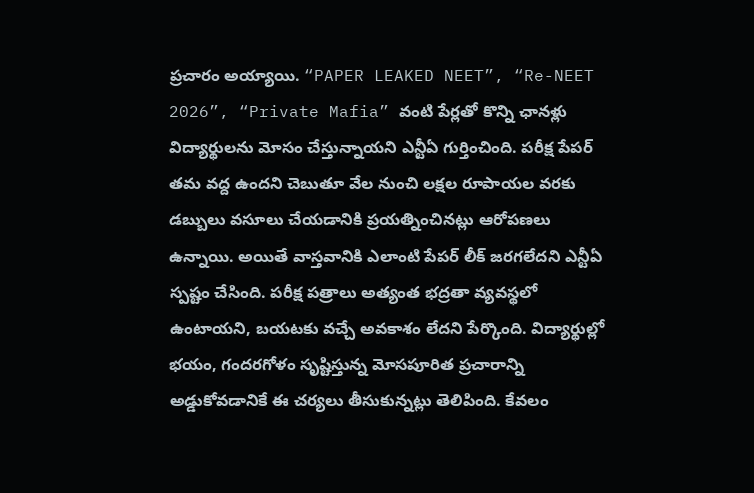ప్రచారం అయ్యాయి. “PAPER LEAKED NEET”, “Re-NEET 2026”, “Private Mafia” వంటి పేర్లతో కొన్ని ఛానళ్లు విద్యార్థులను మోసం చేస్తున్నాయని ఎన్టీఏ గుర్తించింది. పరీక్ష పేపర్ తమ వద్ద ఉందని చెబుతూ వేల నుంచి లక్షల రూపాయల వరకు డబ్బులు వసూలు చేయడానికి ప్రయత్నించినట్లు ఆరోపణలు ఉన్నాయి. అయితే వాస్తవానికి ఎలాంటి పేపర్ లీక్ జరగలేదని ఎన్టీఏ స్పష్టం చేసింది. పరీక్ష పత్రాలు అత్యంత భద్రతా వ్యవస్థలో ఉంటాయని, బయటకు వచ్చే అవకాశం లేదని పేర్కొంది. విద్యార్థుల్లో భయం, గందరగోళం సృష్టిస్తున్న మోసపూరిత ప్రచారాన్ని అడ్డుకోవడానికే ఈ చర్యలు తీసుకున్నట్లు తెలిపింది. కేవలం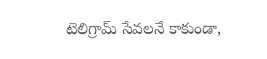టెలిగ్రామ్ సేవలనే కాకుండా,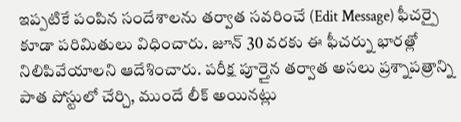ఇప్పటికే పంపిన సందేశాలను తర్వాత సవరించే (Edit Message) ఫీచర్పై కూడా పరిమితులు విధించారు. జూన్ 30 వరకు ఈ ఫీచర్ను భారత్లో నిలిపివేయాలని ఆదేశించారు. పరీక్ష పూర్తైన తర్వాత అసలు ప్రశ్నాపత్రాన్ని పాత పోస్టులో చేర్చి, ముందే లీక్ అయినట్లు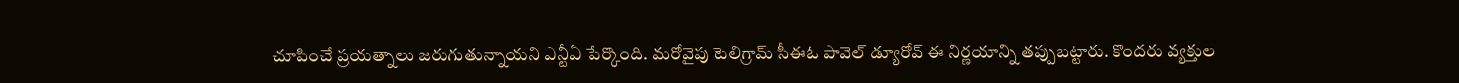చూపించే ప్రయత్నాలు జరుగుతున్నాయని ఎన్టీఏ పేర్కొంది. మరోవైపు టెలిగ్రామ్ సీఈఓ పావెల్ డ్యూరోవ్ ఈ నిర్ణయాన్ని తప్పుబట్టారు. కొందరు వ్యక్తుల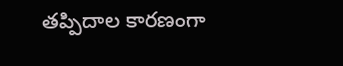తప్పిదాల కారణంగా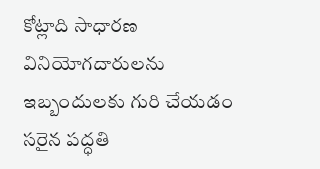కోట్లాది సాధారణ వినియోగదారులను ఇబ్బందులకు గురి చేయడం సరైన పద్ధతి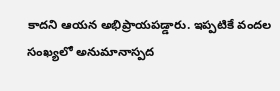కాదని ఆయన అభిప్రాయపడ్డారు. ఇప్పటికే వందల సంఖ్యలో అనుమానాస్పద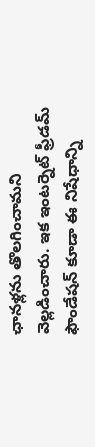ఛానళ్లను తొలగించామని వెల్లడించారు. ఇక ఇంటర్నెట్ ఫ్రీడమ్ ఫౌండేషన్ కూడా ఈ నిషేధాన్ని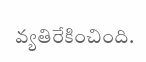వ్యతిరేకించింది.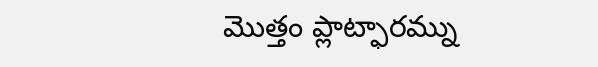మొత్తం ప్లాట్ఫారమ్ను